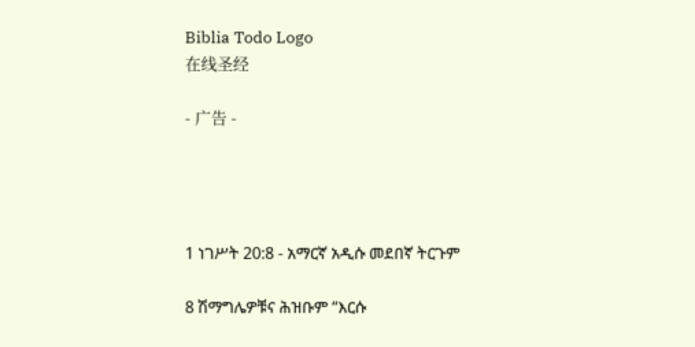Biblia Todo Logo
在线圣经

- 广告 -




1 ነገሥት 20:8 - አማርኛ አዲሱ መደበኛ ትርጉም

8 ሽማግሌዎቹና ሕዝቡም “እርሱ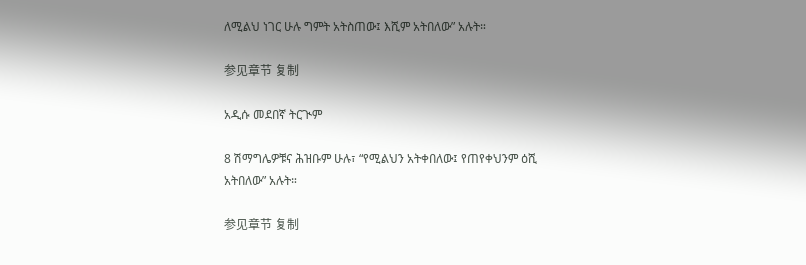ለሚልህ ነገር ሁሉ ግምት አትስጠው፤ እሺም አትበለው” አሉት።

参见章节 复制

አዲሱ መደበኛ ትርጒም

8 ሽማግሌዎቹና ሕዝቡም ሁሉ፣ “የሚልህን አትቀበለው፤ የጠየቀህንም ዕሺ አትበለው” አሉት።

参见章节 复制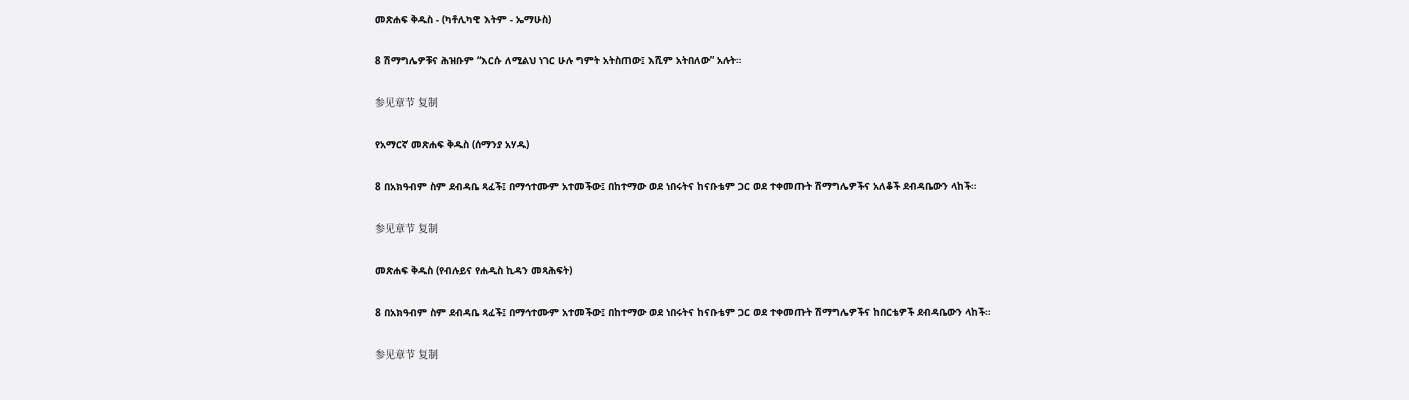መጽሐፍ ቅዱስ - (ካቶሊካዊ እትም - ኤማሁስ)

8 ሽማግሌዎቹና ሕዝቡም “እርሱ ለሚልህ ነገር ሁሉ ግምት አትስጠው፤ እሺም አትበለው” አሉት።

参见章节 复制

የአማርኛ መጽሐፍ ቅዱስ (ሰማንያ አሃዱ)

8 በአክዓብም ስም ደብዳቤ ጻፈች፤ በማኅተሙም አተመችው፤ በከተማው ወደ ነበሩትና ከናቡቴም ጋር ወደ ተቀመጡት ሽማግሌዎችና አለቆች ደብዳቤውን ላከች።

参见章节 复制

መጽሐፍ ቅዱስ (የብሉይና የሐዲስ ኪዳን መጻሕፍት)

8 በአክዓብም ስም ደብዳቤ ጻፈች፤ በማኅተሙም አተመችው፤ በከተማው ወደ ነበሩትና ከናቡቴም ጋር ወደ ተቀመጡት ሽማግሌዎችና ከበርቴዎች ደብዳቤውን ላከች።

参见章节 复制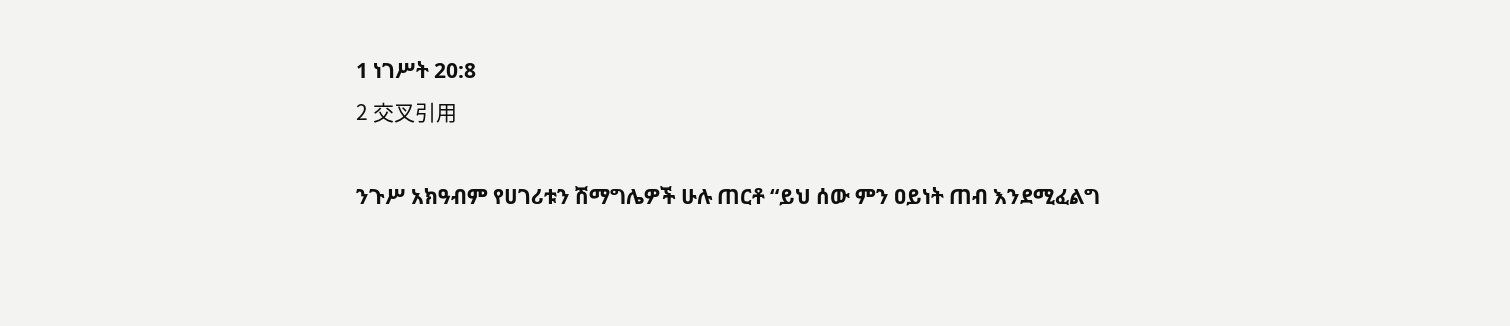1 ነገሥት 20:8
2 交叉引用

ንጉሥ አክዓብም የሀገሪቱን ሽማግሌዎች ሁሉ ጠርቶ “ይህ ሰው ምን ዐይነት ጠብ እንደሚፈልግ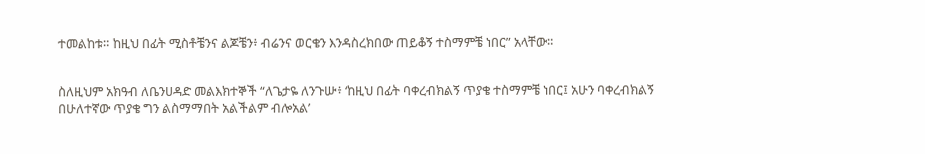ተመልከቱ። ከዚህ በፊት ሚስቶቼንና ልጆቼን፥ ብሬንና ወርቄን እንዳስረክበው ጠይቆኝ ተስማምቼ ነበር” አላቸው።


ስለዚህም አክዓብ ለቤንሀዳድ መልእክተኞች “ለጌታዬ ለንጉሡ፥ ‘ከዚህ በፊት ባቀረብክልኝ ጥያቄ ተስማምቼ ነበር፤ አሁን ባቀረብክልኝ በሁለተኛው ጥያቄ ግን ልስማማበት አልችልም ብሎአል’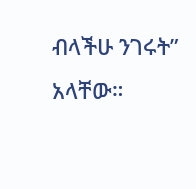ብላችሁ ንገሩት” አላቸው።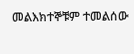መልእክተኞቹም ተመልሰው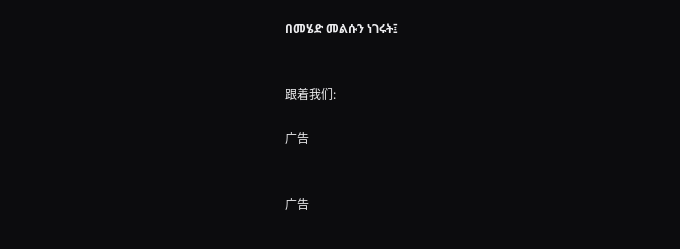በመሄድ መልሱን ነገሩት፤


跟着我们:

广告


广告